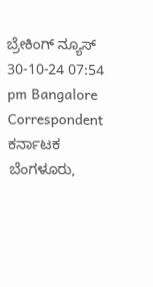ಬ್ರೇಕಿಂಗ್ ನ್ಯೂಸ್
30-10-24 07:54 pm Bangalore Correspondent ಕರ್ನಾಟಕ
ಬೆಂಗಳೂರು,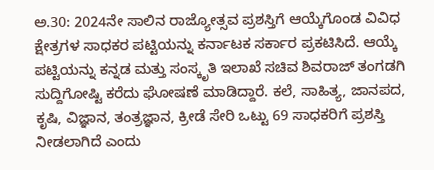ಅ.30: 2024ನೇ ಸಾಲಿನ ರಾಜ್ಯೋತ್ಸವ ಪ್ರಶಸ್ತಿಗೆ ಆಯ್ಕೆಗೊಂಡ ವಿವಿಧ ಕ್ಷೇತ್ರಗಳ ಸಾಧಕರ ಪಟ್ಟಿಯನ್ನು ಕರ್ನಾಟಕ ಸರ್ಕಾರ ಪ್ರಕಟಿಸಿದೆ. ಆಯ್ಕೆ ಪಟ್ಟಿಯನ್ನು ಕನ್ನಡ ಮತ್ತು ಸಂಸ್ಕೃತಿ ಇಲಾಖೆ ಸಚಿವ ಶಿವರಾಜ್ ತಂಗಡಗಿ ಸುದ್ದಿಗೋಷ್ಟಿ ಕರೆದು ಘೋಷಣೆ ಮಾಡಿದ್ದಾರೆ. ಕಲೆ, ಸಾಹಿತ್ಯ, ಜಾನಪದ, ಕೃಷಿ, ವಿಜ್ಞಾನ, ತಂತ್ರಜ್ಞಾನ, ಕ್ರೀಡೆ ಸೇರಿ ಒಟ್ಟು 69 ಸಾಧಕರಿಗೆ ಪ್ರಶಸ್ತಿ ನೀಡಲಾಗಿದೆ ಎಂದು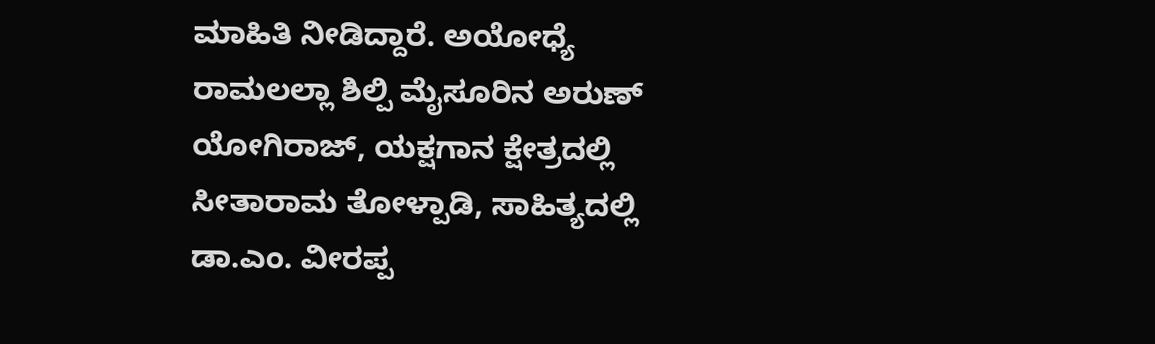ಮಾಹಿತಿ ನೀಡಿದ್ದಾರೆ. ಅಯೋಧ್ಯೆ ರಾಮಲಲ್ಲಾ ಶಿಲ್ಪಿ ಮೈಸೂರಿನ ಅರುಣ್ ಯೋಗಿರಾಜ್, ಯಕ್ಷಗಾನ ಕ್ಷೇತ್ರದಲ್ಲಿ ಸೀತಾರಾಮ ತೋಳ್ಪಾಡಿ, ಸಾಹಿತ್ಯದಲ್ಲಿ ಡಾ.ಎಂ. ವೀರಪ್ಪ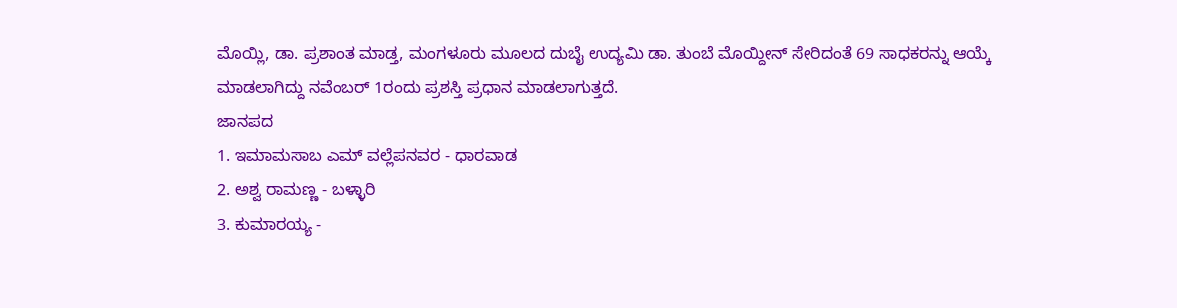ಮೊಯ್ಲಿ, ಡಾ. ಪ್ರಶಾಂತ ಮಾಡ್ತ, ಮಂಗಳೂರು ಮೂಲದ ದುಬೈ ಉದ್ಯಮಿ ಡಾ. ತುಂಬೆ ಮೊಯ್ದೀನ್ ಸೇರಿದಂತೆ 69 ಸಾಧಕರನ್ನು ಆಯ್ಕೆ ಮಾಡಲಾಗಿದ್ದು ನವೆಂಬರ್ 1ರಂದು ಪ್ರಶಸ್ತಿ ಪ್ರಧಾನ ಮಾಡಲಾಗುತ್ತದೆ.
ಜಾನಪದ
1. ಇಮಾಮಸಾಬ ಎಮ್ ವಲ್ಲೆಪನವರ - ಧಾರವಾಡ
2. ಅಶ್ವ ರಾಮಣ್ಣ - ಬಳ್ಳಾರಿ
3. ಕುಮಾರಯ್ಯ -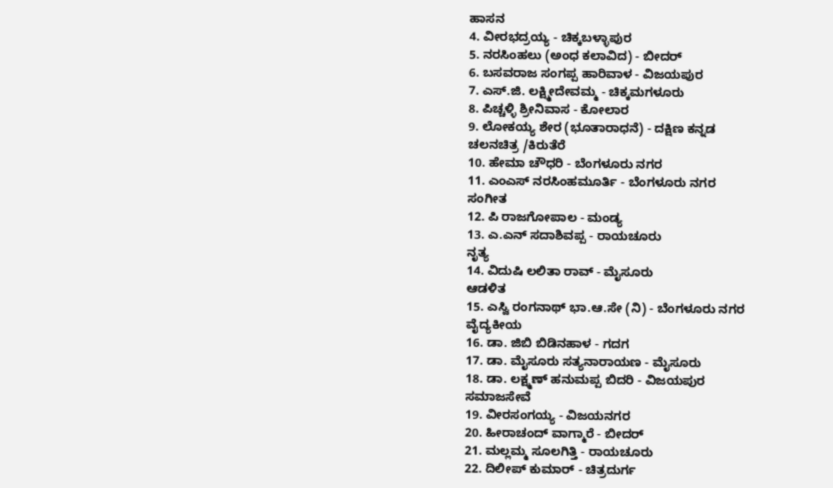ಹಾಸನ
4. ವೀರಭದ್ರಯ್ಯ - ಚಿಕ್ಕಬಳ್ಳಾಪುರ
5. ನರಸಿಂಹಲು (ಅಂಧ ಕಲಾವಿದ) - ಬೀದರ್
6. ಬಸವರಾಜ ಸಂಗಪ್ಪ ಹಾರಿವಾಳ - ವಿಜಯಪುರ
7. ಎಸ್.ಜಿ. ಲಕ್ಷ್ಮೀದೇವಮ್ಮ - ಚಿಕ್ಕಮಗಳೂರು
8. ಪಿಚ್ಚಳ್ಳಿ ಶ್ರೀನಿವಾಸ - ಕೋಲಾರ
9. ಲೋಕಯ್ಯ ಶೇರ (ಭೂತಾರಾಧನೆ) - ದಕ್ಷಿಣ ಕನ್ನಡ
ಚಲನಚಿತ್ರ /ಕಿರುತೆರೆ
10. ಹೇಮಾ ಚೌಧರಿ - ಬೆಂಗಳೂರು ನಗರ
11. ಎಂಎಸ್ ನರಸಿಂಹಮೂರ್ತಿ - ಬೆಂಗಳೂರು ನಗರ
ಸಂಗೀತ
12. ಪಿ ರಾಜಗೋಪಾಲ - ಮಂಡ್ಯ
13. ಎ.ಎನ್ ಸದಾಶಿವಪ್ಪ - ರಾಯಚೂರು
ನೃತ್ಯ
14. ವಿದುಷಿ ಲಲಿತಾ ರಾವ್ - ಮೈಸೂರು
ಆಡಳಿತ
15. ಎಸ್ವಿ ರಂಗನಾಥ್ ಭಾ.ಆ.ಸೇ (ನಿ) - ಬೆಂಗಳೂರು ನಗರ
ವೈದ್ಯಕೀಯ
16. ಡಾ. ಜಿಬಿ ಬಿಡಿನಹಾಳ - ಗದಗ
17. ಡಾ. ಮೈಸೂರು ಸತ್ಯನಾರಾಯಣ - ಮೈಸೂರು
18. ಡಾ. ಲಕ್ಷ್ಮಣ್ ಹನುಮಪ್ಪ ಬಿದರಿ - ವಿಜಯಪುರ
ಸಮಾಜಸೇವೆ
19. ವೀರಸಂಗಯ್ಯ - ವಿಜಯನಗರ
20. ಹೀರಾಚಂದ್ ವಾಗ್ಮಾರೆ - ಬೀದರ್
21. ಮಲ್ಲಮ್ಮ ಸೂಲಗಿತ್ತಿ - ರಾಯಚೂರು
22. ದಿಲೀಪ್ ಕುಮಾರ್ - ಚಿತ್ರದುರ್ಗ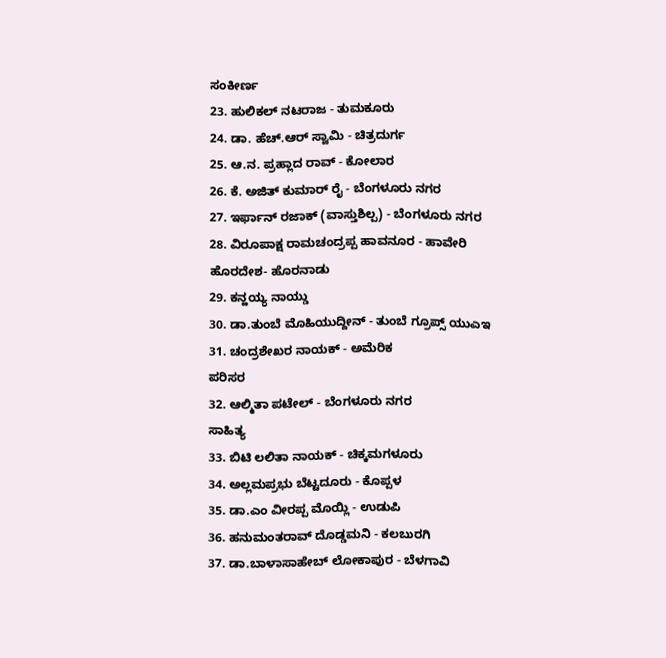ಸಂಕೀರ್ಣ
23. ಹುಲಿಕಲ್ ನಟರಾಜ - ತುಮಕೂರು
24. ಡಾ. ಹೆಚ್.ಆರ್ ಸ್ವಾಮಿ - ಚಿತ್ರದುರ್ಗ
25. ಆ.ನ. ಪ್ರಹ್ಲಾದ ರಾವ್ - ಕೋಲಾರ
26. ಕೆ. ಅಜಿತ್ ಕುಮಾರ್ ರೈ - ಬೆಂಗಳೂರು ನಗರ
27. ಇರ್ಫಾನ್ ರಜಾಕ್ (ವಾಸ್ತುಶಿಲ್ಪ) - ಬೆಂಗಳೂರು ನಗರ
28. ವಿರೂಪಾಕ್ಷ ರಾಮಚಂದ್ರಪ್ಪ ಹಾವನೂರ - ಹಾವೇರಿ
ಹೊರದೇಶ- ಹೊರನಾಡು
29. ಕನ್ಹಯ್ಯ ನಾಯ್ಡು
30. ಡಾ.ತುಂಬೆ ಮೊಹಿಯುದ್ದೀನ್ - ತುಂಬೆ ಗ್ರೂಪ್ಸ್ ಯುಎಇ
31. ಚಂದ್ರಶೇಖರ ನಾಯಕ್ - ಅಮೆರಿಕ
ಪರಿಸರ
32. ಆಲ್ಮಿತಾ ಪಟೇಲ್ - ಬೆಂಗಳೂರು ನಗರ
ಸಾಹಿತ್ಯ
33. ಬಿಟಿ ಲಲಿತಾ ನಾಯಕ್ - ಚಿಕ್ಕಮಗಳೂರು
34. ಅಲ್ಲಮಪ್ರಭು ಬೆಟ್ಟದೂರು - ಕೊಪ್ಪಳ
35. ಡಾ.ಎಂ ವೀರಪ್ಪ ಮೊಯ್ಲಿ - ಉಡುಪಿ
36. ಹನುಮಂತರಾವ್ ದೊಡ್ಡಮನಿ - ಕಲಬುರಗಿ
37. ಡಾ.ಬಾಳಾಸಾಹೇಬ್ ಲೋಕಾಪುರ - ಬೆಳಗಾವಿ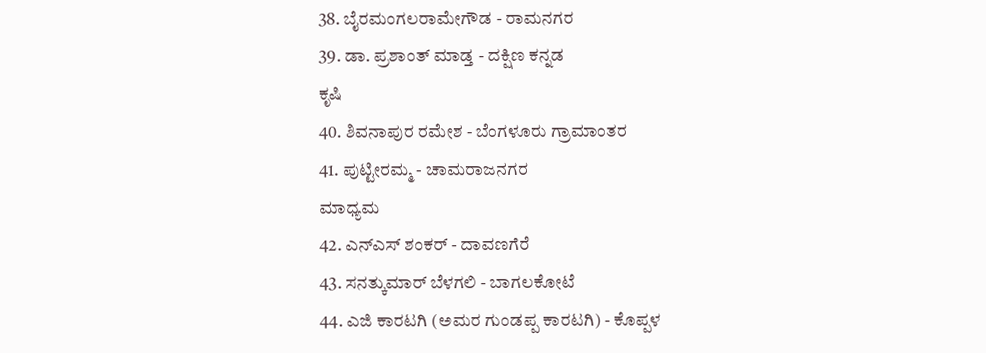38. ಬೈರಮಂಗಲರಾಮೇಗೌಡ - ರಾಮನಗರ
39. ಡಾ. ಪ್ರಶಾಂತ್ ಮಾಡ್ತ - ದಕ್ಷಿಣ ಕನ್ನಡ
ಕೃಷಿ
40. ಶಿವನಾಪುರ ರಮೇಶ - ಬೆಂಗಳೂರು ಗ್ರಾಮಾಂತರ
41. ಪುಟ್ಟೀರಮ್ಮ - ಚಾಮರಾಜನಗರ
ಮಾಧ್ಯಮ
42. ಎನ್ಎಸ್ ಶಂಕರ್ - ದಾವಣಗೆರೆ
43. ಸನತ್ಕುಮಾರ್ ಬೆಳಗಲಿ - ಬಾಗಲಕೋಟೆ
44. ಎಜಿ ಕಾರಟಗಿ (ಅಮರ ಗುಂಡಪ್ಪ ಕಾರಟಗಿ) - ಕೊಪ್ಪಳ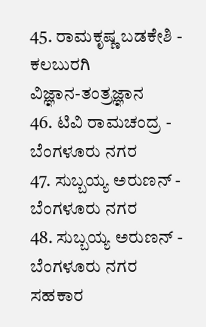45. ರಾಮಕೃಷ್ಣ ಬಡಕೇಶಿ - ಕಲಬುರಗಿ
ವಿಜ್ಞಾನ-ತಂತ್ರಜ್ಞಾನ
46. ಟಿವಿ ರಾಮಚಂದ್ರ - ಬೆಂಗಳೂರು ನಗರ
47. ಸುಬ್ಬಯ್ಯ ಅರುಣನ್ - ಬೆಂಗಳೂರು ನಗರ
48. ಸುಬ್ಬಯ್ಯ ಅರುಣನ್ - ಬೆಂಗಳೂರು ನಗರ
ಸಹಕಾರ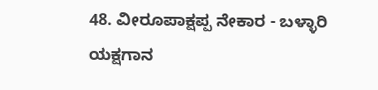48. ವೀರೂಪಾಕ್ಷಪ್ಪ ನೇಕಾರ - ಬಳ್ಳಾರಿ
ಯಕ್ಷಗಾನ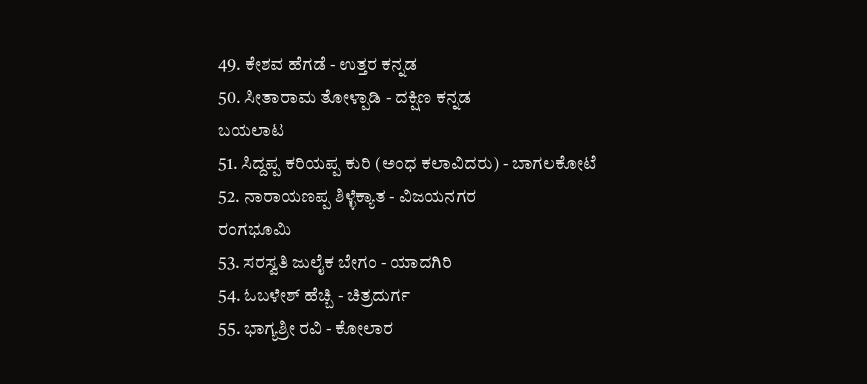49. ಕೇಶವ ಹೆಗಡೆ - ಉತ್ತರ ಕನ್ನಡ
50. ಸೀತಾರಾಮ ತೋಳ್ಪಾಡಿ - ದಕ್ಷಿಣ ಕನ್ನಡ
ಬಯಲಾಟ
51. ಸಿದ್ದಪ್ಪ ಕರಿಯಪ್ಪ ಕುರಿ (ಅಂಧ ಕಲಾವಿದರು) - ಬಾಗಲಕೋಟೆ
52. ನಾರಾಯಣಪ್ಪ ಶಿಳ್ಳೆಕ್ಯಾತ - ವಿಜಯನಗರ
ರಂಗಭೂಮಿ
53. ಸರಸ್ವತಿ ಜುಲೈಕ ಬೇಗಂ - ಯಾದಗಿರಿ
54. ಓಬಳೇಶ್ ಹೆಚ್ಬಿ - ಚಿತ್ರದುರ್ಗ
55. ಭಾಗ್ಯಶ್ರೀ ರವಿ - ಕೋಲಾರ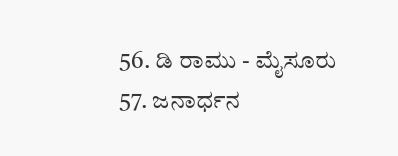56. ಡಿ ರಾಮು - ಮೈಸೂರು
57. ಜನಾರ್ಧನ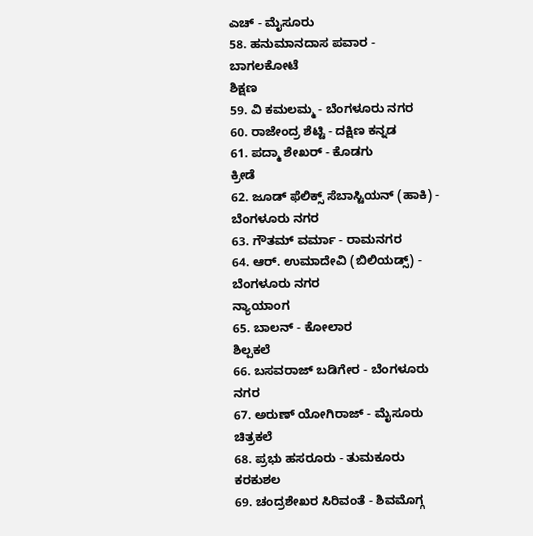ಎಚ್ - ಮೈಸೂರು
58. ಹನುಮಾನದಾಸ ಪವಾರ - ಬಾಗಲಕೋಟೆ
ಶಿಕ್ಷಣ
59. ವಿ ಕಮಲಮ್ಮ - ಬೆಂಗಳೂರು ನಗರ
60. ರಾಜೇಂದ್ರ ಶೆಟ್ಟಿ - ದಕ್ಷಿಣ ಕನ್ನಡ
61. ಪದ್ಮಾ ಶೇಖರ್ - ಕೊಡಗು
ಕ್ರೀಡೆ
62. ಜೂಡ್ ಫೆಲಿಕ್ಸ್ ಸೆಬಾಸ್ಟಿಯನ್ (ಹಾಕಿ) - ಬೆಂಗಳೂರು ನಗರ
63. ಗೌತಮ್ ವರ್ಮಾ - ರಾಮನಗರ
64. ಆರ್. ಉಮಾದೇವಿ (ಬಿಲಿಯಡ್ಸ್) - ಬೆಂಗಳೂರು ನಗರ
ನ್ಯಾಯಾಂಗ
65. ಬಾಲನ್ - ಕೋಲಾರ
ಶಿಲ್ಪಕಲೆ
66. ಬಸವರಾಜ್ ಬಡಿಗೇರ - ಬೆಂಗಳೂರು ನಗರ
67. ಅರುಣ್ ಯೋಗಿರಾಜ್ - ಮೈಸೂರು
ಚಿತ್ರಕಲೆ
68. ಪ್ರಭು ಹಸರೂರು - ತುಮಕೂರು
ಕರಕುಶಲ
69. ಚಂದ್ರಶೇಖರ ಸಿರಿವಂತೆ - ಶಿವಮೊಗ್ಗ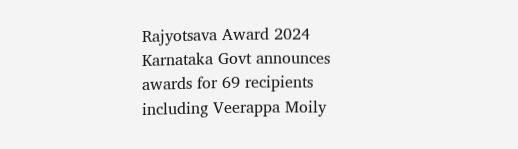Rajyotsava Award 2024 Karnataka Govt announces awards for 69 recipients including Veerappa Moily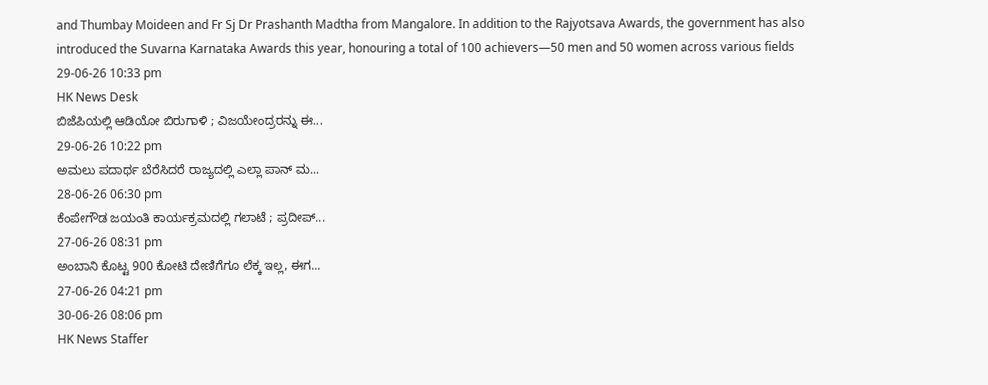and Thumbay Moideen and Fr Sj Dr Prashanth Madtha from Mangalore. In addition to the Rajyotsava Awards, the government has also introduced the Suvarna Karnataka Awards this year, honouring a total of 100 achievers—50 men and 50 women across various fields
29-06-26 10:33 pm
HK News Desk
ಬಿಜೆಪಿಯಲ್ಲಿ ಆಡಿಯೋ ಬಿರುಗಾಳಿ ; ವಿಜಯೇಂದ್ರರನ್ನು ಈ...
29-06-26 10:22 pm
ಅಮಲು ಪದಾರ್ಥ ಬೆರೆಸಿದರೆ ರಾಜ್ಯದಲ್ಲಿ ಎಲ್ಲಾ ಪಾನ್ ಮ...
28-06-26 06:30 pm
ಕೆಂಪೇಗೌಡ ಜಯಂತಿ ಕಾರ್ಯಕ್ರಮದಲ್ಲಿ ಗಲಾಟೆ ; ಪ್ರದೀಪ್...
27-06-26 08:31 pm
ಅಂಬಾನಿ ಕೊಟ್ಟ 900 ಕೋಟಿ ದೇಣಿಗೆಗೂ ಲೆಕ್ಕ ಇಲ್ಲ, ಈಗ...
27-06-26 04:21 pm
30-06-26 08:06 pm
HK News Staffer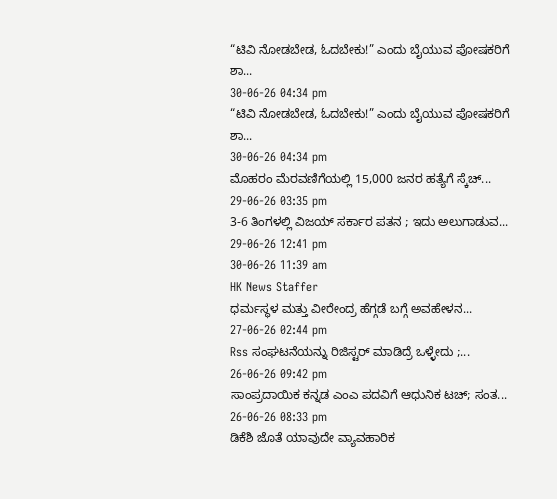“ಟಿವಿ ನೋಡಬೇಡ, ಓದಬೇಕು!” ಎಂದು ಬೈಯುವ ಪೋಷಕರಿಗೆ ಶಾ...
30-06-26 04:34 pm
“ಟಿವಿ ನೋಡಬೇಡ, ಓದಬೇಕು!” ಎಂದು ಬೈಯುವ ಪೋಷಕರಿಗೆ ಶಾ...
30-06-26 04:34 pm
ಮೊಹರಂ ಮೆರವಣಿಗೆಯಲ್ಲಿ 15,000 ಜನರ ಹತ್ಯೆಗೆ ಸ್ಕೆಚ್...
29-06-26 03:35 pm
3-6 ತಿಂಗಳಲ್ಲಿ ವಿಜಯ್ ಸರ್ಕಾರ ಪತನ ; ಇದು ಅಲುಗಾಡುವ...
29-06-26 12:41 pm
30-06-26 11:39 am
HK News Staffer
ಧರ್ಮಸ್ಥಳ ಮತ್ತು ವೀರೇಂದ್ರ ಹೆಗ್ಗಡೆ ಬಗ್ಗೆ ಅವಹೇಳನ...
27-06-26 02:44 pm
Rss ಸಂಘಟನೆಯನ್ನು ರಿಜಿಸ್ಟರ್ ಮಾಡಿದ್ರೆ ಒಳ್ಳೇದು ;...
26-06-26 09:42 pm
ಸಾಂಪ್ರದಾಯಿಕ ಕನ್ನಡ ಎಂಎ ಪದವಿಗೆ ಆಧುನಿಕ ಟಚ್; ಸಂತ...
26-06-26 08:33 pm
ಡಿಕೆಶಿ ಜೊತೆ ಯಾವುದೇ ವ್ಯಾವಹಾರಿಕ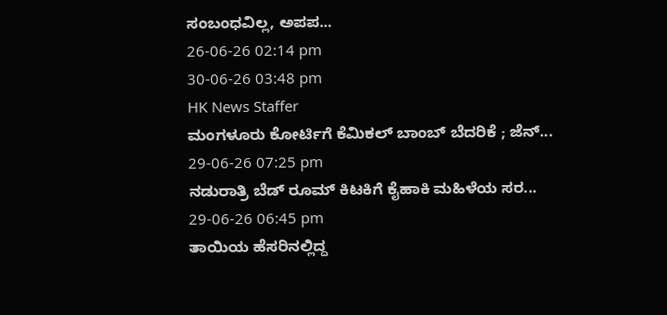ಸಂಬಂಧವಿಲ್ಲ, ಅಪಪ...
26-06-26 02:14 pm
30-06-26 03:48 pm
HK News Staffer
ಮಂಗಳೂರು ಕೋರ್ಟಿಗೆ ಕೆಮಿಕಲ್ ಬಾಂಬ್ ಬೆದರಿಕೆ ; ಜೆನ್...
29-06-26 07:25 pm
ನಡುರಾತ್ರಿ ಬೆಡ್ ರೂಮ್ ಕಿಟಕಿಗೆ ಕೈಹಾಕಿ ಮಹಿಳೆಯ ಸರ...
29-06-26 06:45 pm
ತಾಯಿಯ ಹೆಸರಿನಲ್ಲಿದ್ದ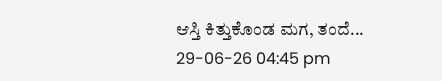ಆಸ್ತಿ ಕಿತ್ತುಕೊಂಡ ಮಗ, ತಂದೆ...
29-06-26 04:45 pm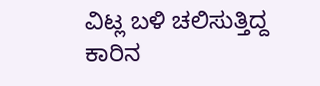ವಿಟ್ಲ ಬಳಿ ಚಲಿಸುತ್ತಿದ್ದ ಕಾರಿನ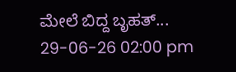ಮೇಲೆ ಬಿದ್ದ ಬೃಹತ್...
29-06-26 02:00 pm